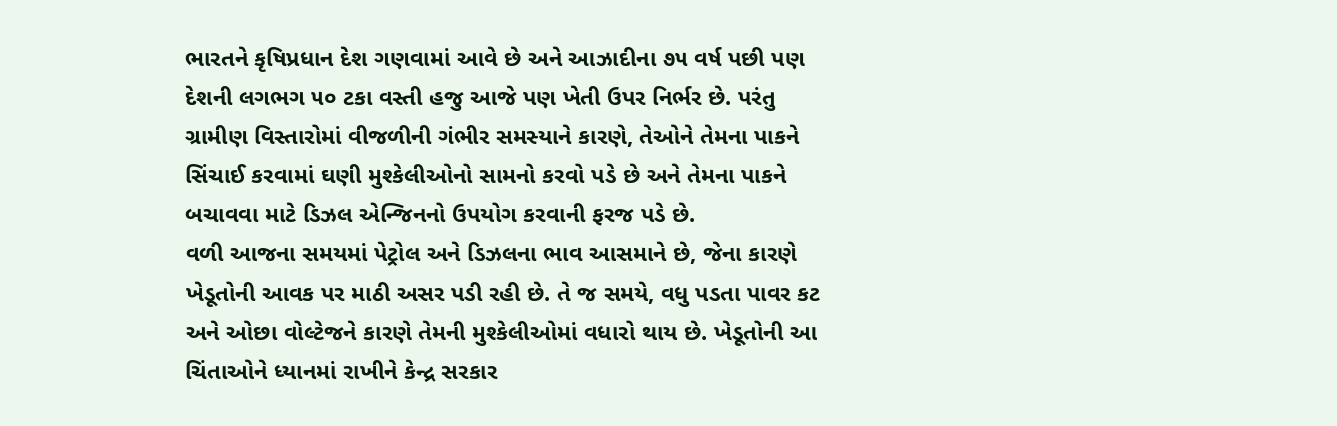ભારતને કૃષિપ્રધાન દેશ ગણવામાં આવે છે અને આઝાદીના ૭૫ વર્ષ પછી પણ દેશની લગભગ ૫૦ ટકા વસ્તી હજુ આજે પણ ખેતી ઉપર નિર્ભર છે. પરંતુ ગ્રામીણ વિસ્તારોમાં વીજળીની ગંભીર સમસ્યાને કારણે, તેઓને તેમના પાકને સિંચાઈ કરવામાં ઘણી મુશ્કેલીઓનો સામનો કરવો પડે છે અને તેમના પાકને બચાવવા માટે ડિઝલ એન્જિનનો ઉપયોગ કરવાની ફરજ પડે છે.
વળી આજના સમયમાં પેટ્રોલ અને ડિઝલના ભાવ આસમાને છે, જેના કારણે ખેડૂતોની આવક પર માઠી અસર પડી રહી છે. તે જ સમયે, વધુ પડતા પાવર કટ અને ઓછા વોલ્ટેજને કારણે તેમની મુશ્કેલીઓમાં વધારો થાય છે. ખેડૂતોની આ ચિંતાઓને ધ્યાનમાં રાખીને કેન્દ્ર સરકાર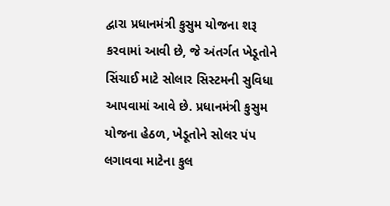દ્વારા પ્રધાનમંત્રી કુસુમ યોજના શરૂ કરવામાં આવી છે, જે અંતર્ગત ખેડૂતોને સિંચાઈ માટે સોલાર સિસ્ટમની સુવિધા આપવામાં આવે છે. પ્રધાનમંત્રી કુસુમ યોજના હેઠળ, ખેડૂતોને સોલર પંપ લગાવવા માટેના કુલ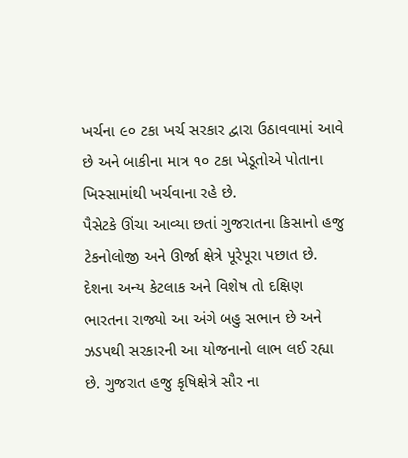ખર્ચના ૯૦ ટકા ખર્ચ સરકાર દ્વારા ઉઠાવવામાં આવે છે અને બાકીના માત્ર ૧૦ ટકા ખેડૂતોએ પોતાના ખિસ્સામાંથી ખર્ચવાના રહે છે.
પૈસેટકે ઊંચા આવ્યા છતાં ગુજરાતના કિસાનો હજુ ટેકનોલોજી અને ઊર્જા ક્ષેત્રે પૂરેપૂરા પછાત છે. દેશના અન્ય કેટલાક અને વિશેષ તો દક્ષિણ ભારતના રાજ્યો આ અંગે બહુ સભાન છે અને ઝડપથી સરકારની આ યોજનાનો લાભ લઈ રહ્યા છે. ગુજરાત હજુ કૃષિક્ષેત્રે સૌર ના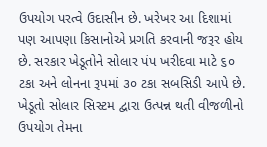ઉપયોગ પરત્વે ઉદાસીન છે. ખરેખર આ દિશામાં પણ આપણા કિસાનોએ પ્રગતિ કરવાની જરૂર હોય છે. સરકાર ખેડૂતોને સોલાર પંપ ખરીદવા માટે ૬૦ ટકા અને લોનના રૂપમાં ૩૦ ટકા સબસિડી આપે છે. ખેડૂતો સોલાર સિસ્ટમ દ્વારા ઉત્પન્ન થતી વીજળીનો ઉપયોગ તેમના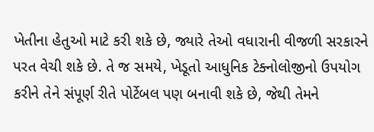ખેતીના હેતુઓ માટે કરી શકે છે, જ્યારે તેઓ વધારાની વીજળી સરકારને પરત વેચી શકે છે. તે જ સમયે, ખેડૂતો આધુનિક ટેક્નોલોજીનો ઉપયોગ કરીને તેને સંપૂર્ણ રીતે પોર્ટેબલ પણ બનાવી શકે છે, જેથી તેમને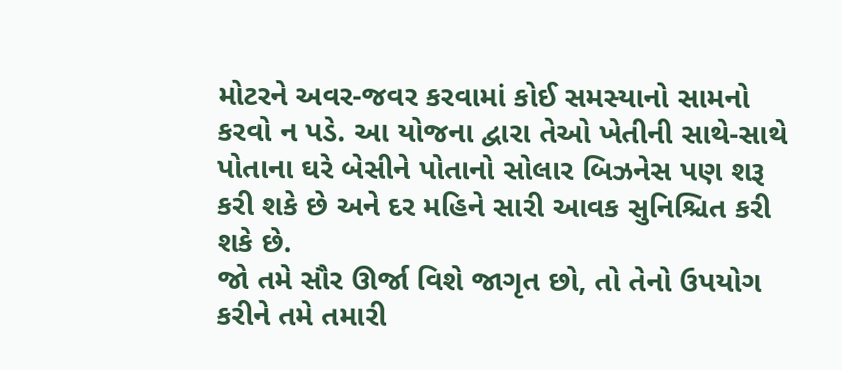મોટરને અવર-જવર કરવામાં કોઈ સમસ્યાનો સામનો કરવો ન પડે. આ યોજના દ્વારા તેઓ ખેતીની સાથે-સાથે પોતાના ઘરે બેસીને પોતાનો સોલાર બિઝનેસ પણ શરૂ કરી શકે છે અને દર મહિને સારી આવક સુનિશ્ચિત કરી શકે છે.
જો તમે સૌર ઊર્જા વિશે જાગૃત છો, તો તેનો ઉપયોગ કરીને તમે તમારી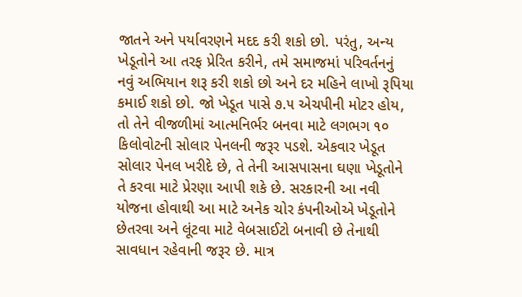જાતને અને પર્યાવરણને મદદ કરી શકો છો. પરંતુ, અન્ય ખેડૂતોને આ તરફ પ્રેરિત કરીને, તમે સમાજમાં પરિવર્તનનું નવું અભિયાન શરૂ કરી શકો છો અને દર મહિને લાખો રૂપિયા કમાઈ શકો છો. જો ખેડૂત પાસે ૭.૫ એચપીની મોટર હોય, તો તેને વીજળીમાં આત્મનિર્ભર બનવા માટે લગભગ ૧૦ કિલોવોટની સોલાર પેનલની જરૂર પડશે. એકવાર ખેડૂત સોલાર પેનલ ખરીદે છે, તે તેની આસપાસના ઘણા ખેડૂતોને તે કરવા માટે પ્રેરણા આપી શકે છે. સરકારની આ નવી યોજના હોવાથી આ માટે અનેક ચોર કંપનીઓએ ખેડૂતોને છેતરવા અને લૂંટવા માટે વેબસાઈટો બનાવી છે તેનાથી સાવધાન રહેવાની જરૂર છે. માત્ર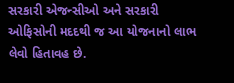સરકારી એજન્સીઓ અને સરકારી ઓફિસોની મદદથી જ આ યોજનાનો લાભ લેવો હિતાવહ છે.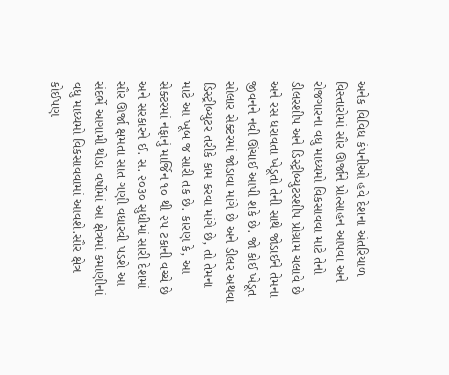અનેક વિવિધ કંપનીઓ હવે દેશના અંતરિયાળ વિસ્તારોમાં સૌર ઊર્જાને પ્રોત્સાહન આપવા અને રોજગારના વધુ માધ્યમો વિકસાવવા માટે તેનો ડીલરશીપ અને ડિસ્ટ્રીબ્યુટરશીપ પ્રોગ્રામ ચલાવે છે અને રસ ધરાવતા ખેડૂતો તેની સાથે જોડાઈને તેમના જીવનને નવી ઊંચાઈ આપી શકે છે. જો કોઈ ખેડૂત સોલાર સેક્ટરમાં જોડાવા માંગે છે અને ડીલર અથવા ડિસ્ટ્રીબ્યુટર તરીકે કામ કરવા માંગે છે, તો તેમના માટે આ ખૂબ જ સારી તક છે. કારણ કે, આ સેક્ટરમાં નફાનું માર્જિન ૧૦ થી ૨૫ ટકાની વચ્ચે છે અને સરકારને ઈ. સ. ૨૦૩૦ સુધીમાં સારી દેશમાં સૌર ઊર્જા ક્ષમતા સાત ગણી વધારવી પડશે આ સંદર્ભે આગામી થોડા વર્ષોમાં આ ક્ષેત્રમાં કમાણીનાં વધુ માધ્યમો વિકસાવવામાં આવશે.સૌર ક્ષેત્ર કોઈપણ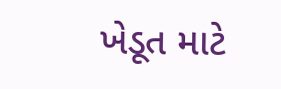ખેડૂત માટે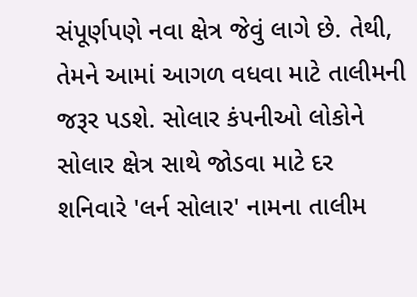સંપૂર્ણપણે નવા ક્ષેત્ર જેવું લાગે છે. તેથી, તેમને આમાં આગળ વધવા માટે તાલીમની જરૂર પડશે. સોલાર કંપનીઓ લોકોને સોલાર ક્ષેત્ર સાથે જોડવા માટે દર શનિવારે 'લર્ન સોલાર' નામના તાલીમ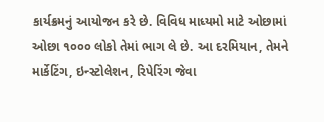કાર્યક્રમનું આયોજન કરે છે. વિવિધ માધ્યમો માટે ઓછામાં ઓછા ૧૦૦૦ લોકો તેમાં ભાગ લે છે. આ દરમિયાન, તેમને માર્કેટિંગ, ઇન્સ્ટોલેશન, રિપેરિંગ જેવા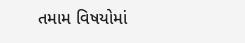તમામ વિષયોમાં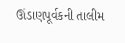ઊંડાણપૂર્વકની તાલીમ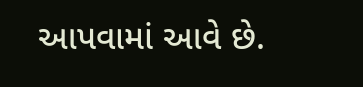આપવામાં આવે છે.